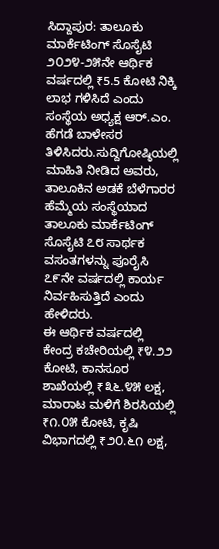ಸಿದ್ದಾಪುರ: ತಾಲೂಕು ಮಾರ್ಕೆಟಿಂಗ್ ಸೊಸೈಟಿ ೨೦೨೪-೨೫ನೇ ಆರ್ಥಿಕ ವರ್ಷದಲ್ಲಿ ₹5.5 ಕೋಟಿ ನಿಕ್ಕಿ ಲಾಭ ಗಳಿಸಿದೆ ಎಂದು ಸಂಸ್ಥೆಯ ಅಧ್ಯಕ್ಷ ಆರ್.ಎಂ. ಹೆಗಡೆ ಬಾಳೇಸರ ತಿಳಿಸಿದರು.ಸುದ್ದಿಗೋಷ್ಠಿಯಲ್ಲಿ ಮಾಹಿತಿ ನೀಡಿದ ಅವರು, ತಾಲೂಕಿನ ಅಡಕೆ ಬೆಳೆಗಾರರ ಹೆಮ್ಮೆಯ ಸಂಸ್ಥೆಯಾದ ತಾಲೂಕು ಮಾರ್ಕೆಟಿಂಗ್ ಸೊಸೈಟಿ ೭೮ ಸಾರ್ಥಕ ವಸಂತಗಳನ್ನು ಪೂರೈಸಿ ೭೯ನೇ ವರ್ಷದಲ್ಲಿ ಕಾರ್ಯ ನಿರ್ವಹಿಸುತ್ತಿದೆ ಎಂದು ಹೇಳಿದರು.
ಈ ಆರ್ಥಿಕ ವರ್ಷದಲ್ಲಿ ಕೇಂದ್ರ ಕಚೇರಿಯಲ್ಲಿ ₹೪.೨೨ ಕೋಟಿ, ಕಾನಸೂರ ಶಾಖೆಯಲ್ಲಿ ₹೩೬.೪೫ ಲಕ್ಷ, ಮಾರಾಟ ಮಳಿಗೆ ಶಿರಸಿಯಲ್ಲಿ ₹೧.೦೫ ಕೋಟಿ, ಕೃಷಿ ವಿಭಾಗದಲ್ಲಿ ₹೨೦.೬೧ ಲಕ್ಷ,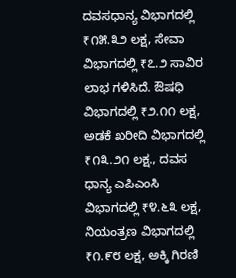ದವಸಧಾನ್ಯ ವಿಭಾಗದಲ್ಲಿ ₹೧೫.೩೨ ಲಕ್ಷ, ಸೇವಾ ವಿಭಾಗದಲ್ಲಿ ₹೭.೨ ಸಾವಿರ ಲಾಭ ಗಳಿಸಿದೆ. ಔಷಧಿ ವಿಭಾಗದಲ್ಲಿ ₹೨.೧೧ ಲಕ್ಷ, ಅಡಕೆ ಖರೀದಿ ವಿಭಾಗದಲ್ಲಿ ₹೧೩.೨೧ ಲಕ್ಷ., ದವಸ ಧಾನ್ಯ ಎಪಿಎಂಸಿ ವಿಭಾಗದಲ್ಲಿ ₹೪.೬೩ ಲಕ್ಷ, ನಿಯಂತ್ರಣ ವಿಭಾಗದಲ್ಲಿ ₹೧.೯೮ ಲಕ್ಷ, ಅಕ್ಕಿ ಗಿರಣಿ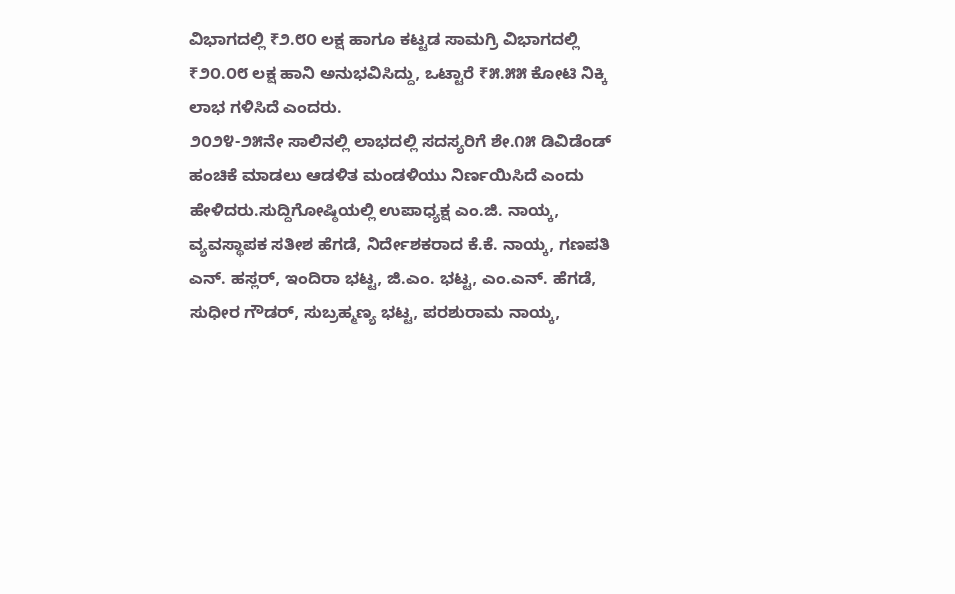ವಿಭಾಗದಲ್ಲಿ ₹೨.೮೦ ಲಕ್ಷ ಹಾಗೂ ಕಟ್ಟಡ ಸಾಮಗ್ರಿ ವಿಭಾಗದಲ್ಲಿ ₹೨೦.೦೮ ಲಕ್ಷ ಹಾನಿ ಅನುಭವಿಸಿದ್ದು, ಒಟ್ಟಾರೆ ₹೫.೫೫ ಕೋಟಿ ನಿಕ್ಕಿ ಲಾಭ ಗಳಿಸಿದೆ ಎಂದರು.
೨೦೨೪-೨೫ನೇ ಸಾಲಿನಲ್ಲಿ ಲಾಭದಲ್ಲಿ ಸದಸ್ಯರಿಗೆ ಶೇ.೧೫ ಡಿವಿಡೆಂಡ್ ಹಂಚಿಕೆ ಮಾಡಲು ಆಡಳಿತ ಮಂಡಳಿಯು ನಿರ್ಣಯಿಸಿದೆ ಎಂದು ಹೇಳಿದರು.ಸುದ್ದಿಗೋಷ್ಠಿಯಲ್ಲಿ ಉಪಾಧ್ಯಕ್ಷ ಎಂ.ಜಿ. ನಾಯ್ಕ, ವ್ಯವಸ್ಥಾಪಕ ಸತೀಶ ಹೆಗಡೆ, ನಿರ್ದೇಶಕರಾದ ಕೆ.ಕೆ. ನಾಯ್ಕ, ಗಣಪತಿ ಎನ್. ಹಸ್ಲರ್, ಇಂದಿರಾ ಭಟ್ಟ, ಜಿ.ಎಂ. ಭಟ್ಟ, ಎಂ.ಎನ್. ಹೆಗಡೆ, ಸುಧೀರ ಗೌಡರ್, ಸುಬ್ರಹ್ಮಣ್ಯ ಭಟ್ಟ, ಪರಶುರಾಮ ನಾಯ್ಕ,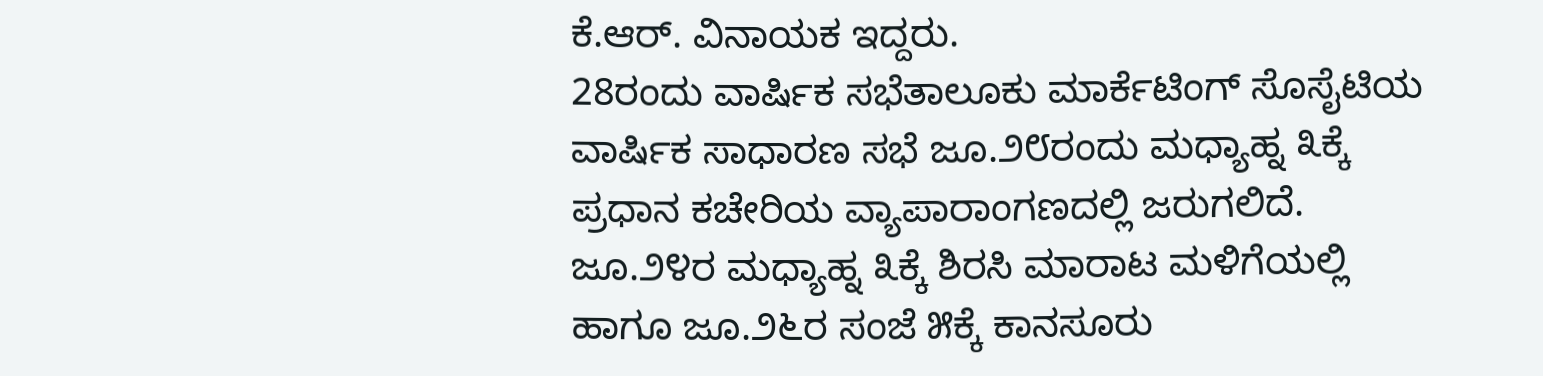ಕೆ.ಆರ್. ವಿನಾಯಕ ಇದ್ದರು.
28ರಂದು ವಾರ್ಷಿಕ ಸಭೆತಾಲೂಕು ಮಾರ್ಕೆಟಿಂಗ್ ಸೊಸೈಟಿಯ ವಾರ್ಷಿಕ ಸಾಧಾರಣ ಸಭೆ ಜೂ.೨೮ರಂದು ಮಧ್ಯಾಹ್ನ ೩ಕ್ಕೆ ಪ್ರಧಾನ ಕಚೇರಿಯ ವ್ಯಾಪಾರಾಂಗಣದಲ್ಲಿ ಜರುಗಲಿದೆ. ಜೂ.೨೪ರ ಮಧ್ಯಾಹ್ನ ೩ಕ್ಕೆ ಶಿರಸಿ ಮಾರಾಟ ಮಳಿಗೆಯಲ್ಲಿ ಹಾಗೂ ಜೂ.೨೬ರ ಸಂಜೆ ೫ಕ್ಕೆ ಕಾನಸೂರು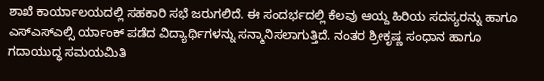ಶಾಖೆ ಕಾರ್ಯಾಲಯದಲ್ಲಿ ಸಹಕಾರಿ ಸಭೆ ಜರುಗಲಿದೆ. ಈ ಸಂದರ್ಭದಲ್ಲಿ ಕೆಲವು ಆಯ್ದ ಹಿರಿಯ ಸದಸ್ಯರನ್ನು ಹಾಗೂ ಎಸ್ಎಸ್ಎಲ್ಸಿ ರ್ಯಾಂಕ್ ಪಡೆದ ವಿದ್ಯಾರ್ಥಿಗಳನ್ನು ಸನ್ಮಾನಿಸಲಾಗುತ್ತಿದೆ. ನಂತರ ಶ್ರೀಕೃಷ್ಣ ಸಂಧಾನ ಹಾಗೂ ಗದಾಯುದ್ಧ ಸಮಯಮಿತಿ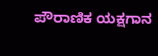ಪೌರಾಣಿಕ ಯಕ್ಷಗಾನ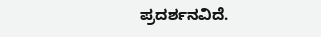ಪ್ರದರ್ಶನವಿದೆ.